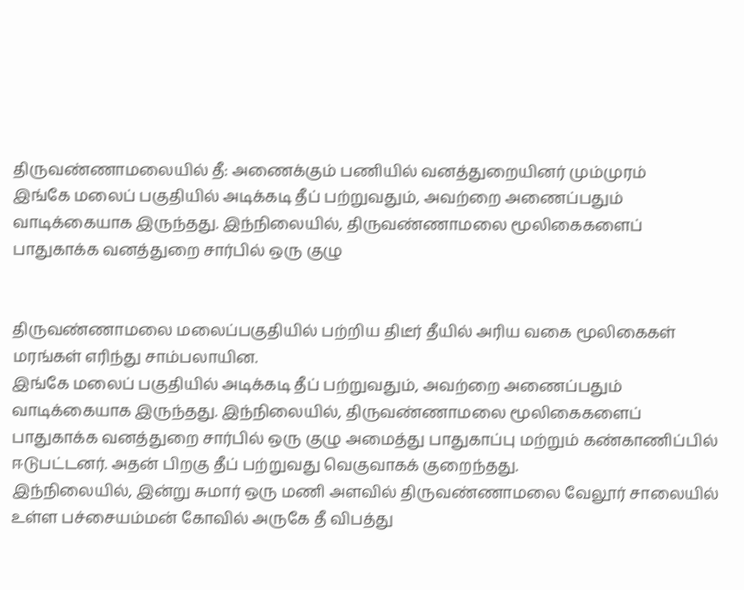திருவண்ணாமலையில் தீ: அணைக்கும் பணியில் வனத்துறையினர் மும்முரம்
இங்கே மலைப் பகுதியில் அடிக்கடி தீப் பற்றுவதும், அவற்றை அணைப்பதும் வாடிக்கையாக இருந்தது. இந்நிலையில், திருவண்ணாமலை மூலிகைகளைப் பாதுகாக்க வனத்துறை சார்பில் ஒரு குழு


திருவண்ணாமலை மலைப்பகுதியில் பற்றிய திடீர் தீயில் அரிய வகை மூலிகைகள் மரங்கள் எரிந்து சாம்பலாயின.
இங்கே மலைப் பகுதியில் அடிக்கடி தீப் பற்றுவதும், அவற்றை அணைப்பதும் வாடிக்கையாக இருந்தது. இந்நிலையில், திருவண்ணாமலை மூலிகைகளைப் பாதுகாக்க வனத்துறை சார்பில் ஒரு குழு அமைத்து பாதுகாப்பு மற்றும் கண்காணிப்பில் ஈடுபட்டனர். அதன் பிறகு தீப் பற்றுவது வெகுவாகக் குறைந்தது.
இந்நிலையில், இன்று சுமார் ஒரு மணி அளவில் திருவண்ணாமலை வேலூர் சாலையில் உள்ள பச்சையம்மன் கோவில் அருகே தீ விபத்து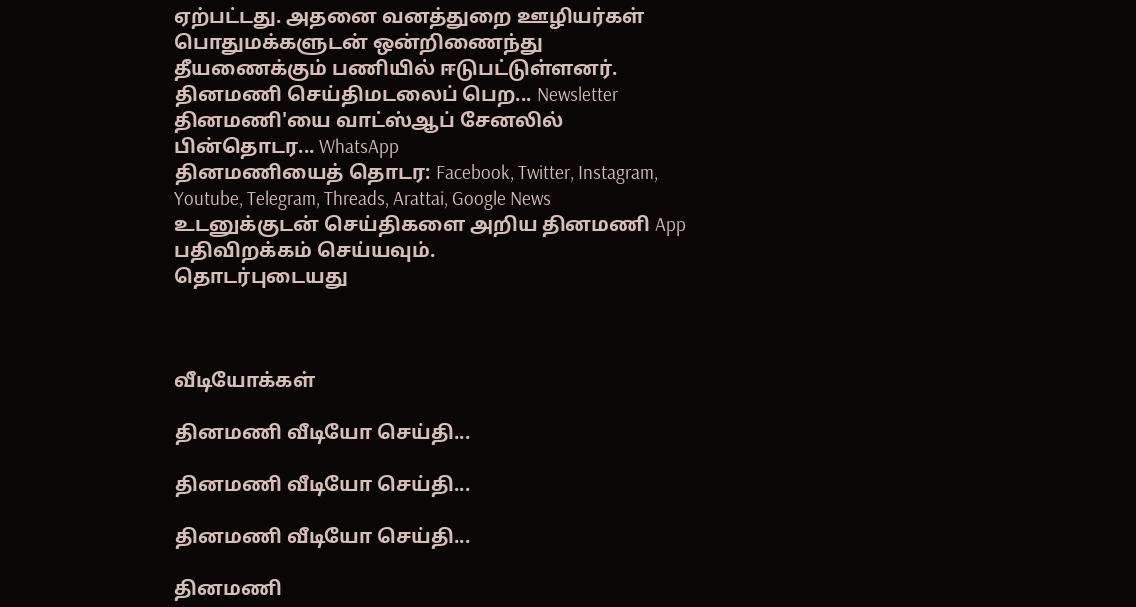ஏற்பட்டது. அதனை வனத்துறை ஊழியர்கள் பொதுமக்களுடன் ஒன்றிணைந்து தீயணைக்கும் பணியில் ஈடுபட்டுள்ளனர்.
தினமணி செய்திமடலைப் பெற... Newsletter
தினமணி'யை வாட்ஸ்ஆப் சேனலில் பின்தொடர... WhatsApp
தினமணியைத் தொடர: Facebook, Twitter, Instagram, Youtube, Telegram, Threads, Arattai, Google News
உடனுக்குடன் செய்திகளை அறிய தினமணி App பதிவிறக்கம் செய்யவும்.
தொடர்புடையது



வீடியோக்கள்

தினமணி வீடியோ செய்தி...

தினமணி வீடியோ செய்தி...

தினமணி வீடியோ செய்தி...

தினமணி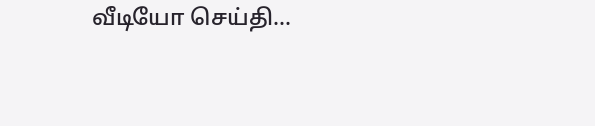வீடியோ செய்தி...